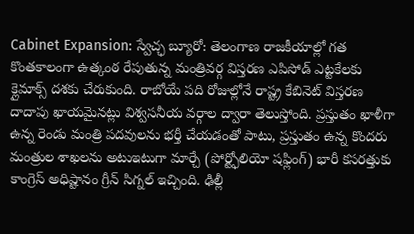Cabinet Expansion: స్వేచ్ఛ బ్యూరో: తెలంగాణ రాజకీయాల్లో గత కొంతకాలంగా ఉత్కంఠ రేపుతున్న మంత్రివర్గ విస్తరణ ఎపిసోడ్ ఎట్టకేలకు క్లైమాక్స్ దశకు చేరుకుంది. రాబోయే పది రోజుల్లోనే రాష్ట్ర కేబినెట్ విస్తరణ దాదాపు ఖాయమైనట్లు విశ్వసనీయ వర్గాల ద్వారా తెలుస్తోంది. ప్రస్తుతం ఖాళీగా ఉన్న రెండు మంత్రి పదవులను భర్తీ చేయడంతో పాటు, ప్రస్తుతం ఉన్న కొందరు మంత్రుల శాఖలను అటుఇటుగా మార్చే (పోర్ట్ఫోలియో షఫ్లింగ్) భారీ కసరత్తుకు కాంగ్రెస్ అధిష్టానం గ్రీన్ సిగ్నల్ ఇచ్చింది. ఢిల్లీ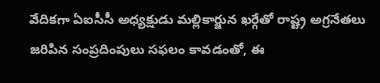వేదికగా ఏఐసీసీ అధ్యక్షుడు మల్లికార్జున ఖర్గేతో రాష్ట్ర అగ్రనేతలు జరిపిన సంప్రదింపులు సఫలం కావడంతో, ఈ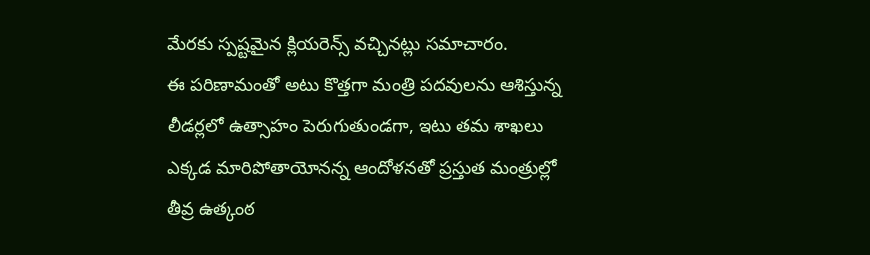మేరకు స్పష్టమైన క్లియరెన్స్ వచ్చినట్లు సమాచారం.
ఈ పరిణామంతో అటు కొత్తగా మంత్రి పదవులను ఆశిస్తున్న లీడర్లలో ఉత్సాహం పెరుగుతుండగా, ఇటు తమ శాఖలు ఎక్కడ మారిపోతాయోనన్న ఆందోళనతో ప్రస్తుత మంత్రుల్లో తీవ్ర ఉత్కంఠ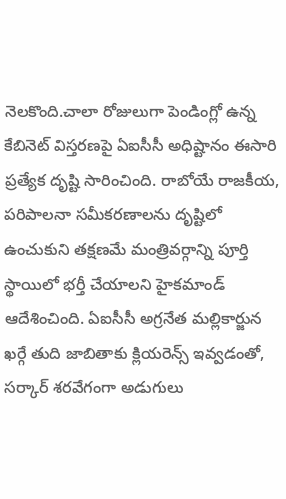నెలకొంది.చాలా రోజులుగా పెండింగ్లో ఉన్న కేబినెట్ విస్తరణపై ఏఐసీసీ అధిష్టానం ఈసారి ప్రత్యేక దృష్టి సారించింది. రాబోయే రాజకీయ, పరిపాలనా సమీకరణాలను దృష్టిలో ఉంచుకుని తక్షణమే మంత్రివర్గాన్ని పూర్తి స్థాయిలో భర్తీ చేయాలని హైకమాండ్ ఆదేశించింది. ఏఐసీసీ అగ్రనేత మల్లికార్జున ఖర్గే తుది జాబితాకు క్లియరెన్స్ ఇవ్వడంతో, సర్కార్ శరవేగంగా అడుగులు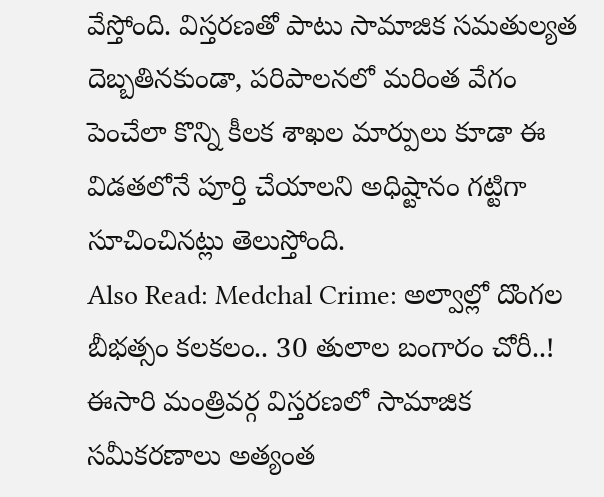వేస్తోంది. విస్తరణతో పాటు సామాజిక సమతుల్యత దెబ్బతినకుండా, పరిపాలనలో మరింత వేగం పెంచేలా కొన్ని కీలక శాఖల మార్పులు కూడా ఈ విడతలోనే పూర్తి చేయాలని అధిష్టానం గట్టిగా సూచించినట్లు తెలుస్తోంది.
Also Read: Medchal Crime: అల్వాల్లో దొంగల బీభత్సం కలకలం.. 30 తులాల బంగారం చోరీ..!
ఈసారి మంత్రివర్గ విస్తరణలో సామాజిక సమీకరణాలు అత్యంత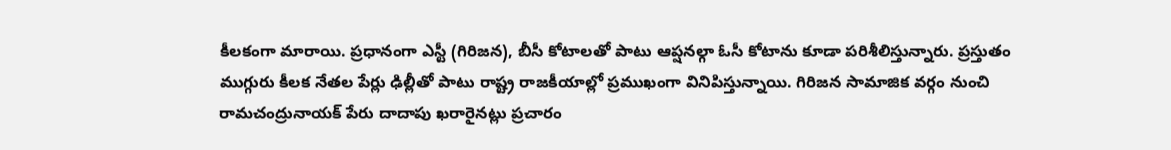కీలకంగా మారాయి. ప్రధానంగా ఎస్టీ (గిరిజన), బీసీ కోటాలతో పాటు ఆప్షనల్గా ఓసీ కోటాను కూడా పరిశీలిస్తున్నారు. ప్రస్తుతం ముగ్గురు కీలక నేతల పేర్లు ఢిల్లీతో పాటు రాష్ట్ర రాజకీయాల్లో ప్రముఖంగా వినిపిస్తున్నాయి. గిరిజన సామాజిక వర్గం నుంచి రామచంద్రునాయక్ పేరు దాదాపు ఖరారైనట్లు ప్రచారం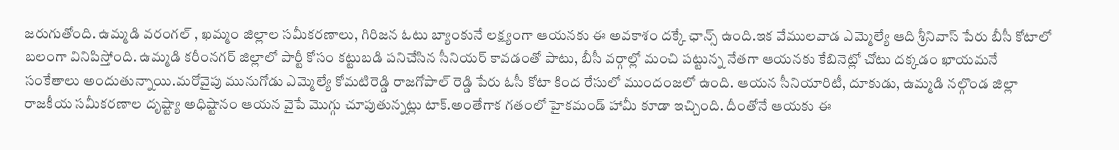జరుగుతోంది. ఉమ్మడి వరంగల్ , ఖమ్మం జిల్లాల సమీకరణాలు, గిరిజన ఓటు బ్యాంకునే లక్ష్యంగా ఆయనకు ఈ అవకాశం దక్కే ఛాన్స్ ఉంది.ఇక వేములవాడ ఎమ్మెల్యే ఆది శ్రీనివాస్ పేరు బీసీ కోటాలో బలంగా వినిపిస్తోంది. ఉమ్మడి కరీంనగర్ జిల్లాలో పార్టీ కోసం కట్టుబడి పనిచేసిన సీనియర్ కావడంతో పాటు, బీసీ వర్గాల్లో మంచి పట్టున్న నేతగా ఆయనకు కేబినెట్లో చోటు దక్కడం ఖాయమనే సంకేతాలు అందుతున్నాయి.మరోవైపు మునుగోడు ఎమ్మెల్యే కోమటిరెడ్డి రాజగోపాల్ రెడ్డి పేరు ఓసీ కోటా కింద రేసులో ముందంజలో ఉంది. ఆయన సీనియారిటీ, దూకుడు, ఉమ్మడి నల్గొండ జిల్లా రాజకీయ సమీకరణాల దృష్ట్యా అధిష్టానం ఆయన వైపే మొగ్గు చూపుతున్నట్లు టాక్.అంతేగాక గతంలో హైకమండ్ హామీ కూడా ఇచ్చింది. దీంతోనే ఆయకు ఈ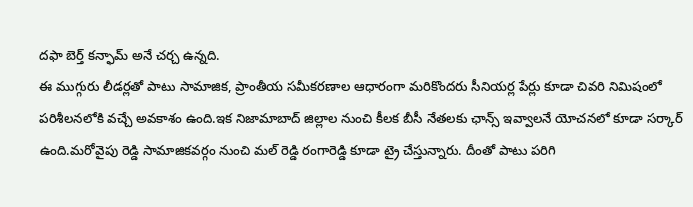దఫా బెర్త్ కన్ఫామ్ అనే చర్చ ఉన్నది.
ఈ ముగ్గురు లీడర్లతో పాటు సామాజిక, ప్రాంతీయ సమీకరణాల ఆధారంగా మరికొందరు సీనియర్ల పేర్లు కూడా చివరి నిమిషంలో పరిశీలనలోకి వచ్చే అవకాశం ఉంది.ఇక నిజామాబాద్ జిల్లాల నుంచి కీలక బీసీ నేతలకు ఛాన్స్ ఇవ్వాలనే యోచనలో కూడా సర్కార్ ఉంది.మరోవైపు రెడ్డి సామాజికవర్గం నుంచి మల్ రెడ్డి రంగారెడ్డి కూడా ట్రై చేస్తున్నారు. దీంతో పాటు పరిగి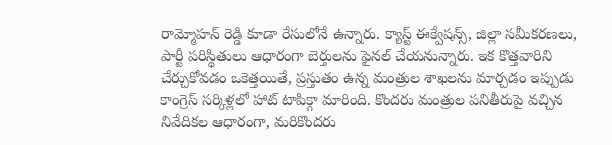రామ్మోహన్ రెడ్డి కూడా రేసులోనే ఉన్నారు. క్యాస్ట్ ఈక్వేషన్స్, జిల్లా సమీకరణలు, పార్టీ పరిస్థితులు ఆధారంగా బెర్తులను ఫైనల్ చేయనున్నారు. ఇక కొత్తవారిని చేర్చుకోవడం ఒకెత్తయితే, ప్రస్తుతం ఉన్న మంత్రుల శాఖలను మార్చడం ఇప్పుడు కాంగ్రెస్ సర్కిళ్లలో హాట్ టాపిక్గా మారింది. కొందరు మంత్రుల పనితీరుపై వచ్చిన నివేదికల ఆధారంగా, మరికొందరు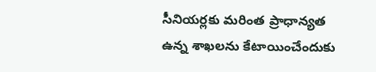సీనియర్లకు మరింత ప్రాధాన్యత ఉన్న శాఖలను కేటాయించేందుకు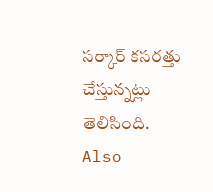సర్కార్ కసరత్తు చేస్తున్నట్లు తెలిసింది.
Also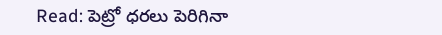Read: పెట్రో ధరలు పెరిగినా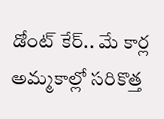డోంట్ కేర్.. మే కార్ల అమ్మకాల్లో సరికొత్త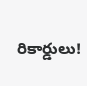రికార్డులు!